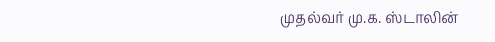முதல்வர் மு.க. ஸ்டாலின்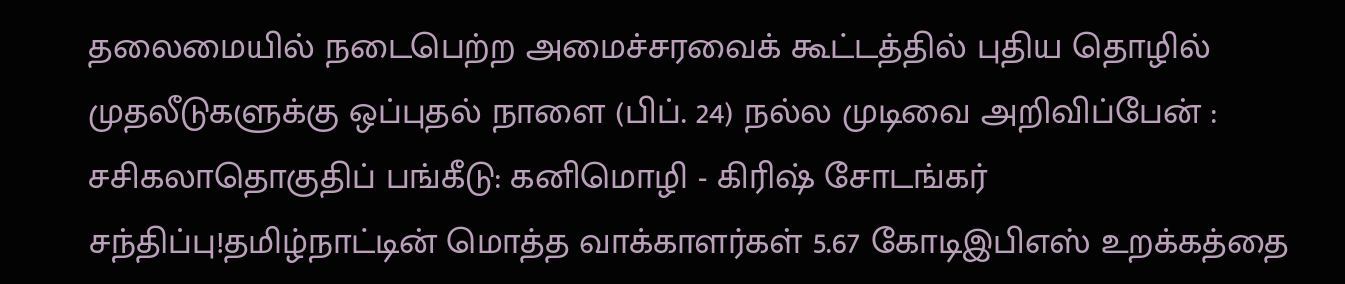தலைமையில் நடைபெற்ற அமைச்சரவைக் கூட்டத்தில் புதிய தொழில் முதலீடுகளுக்கு ஒப்புதல் நாளை (பிப். 24) நல்ல முடிவை அறிவிப்பேன் : சசிகலாதொகுதிப் பங்கீடு: கனிமொழி - கிரிஷ் சோடங்கர் சந்திப்பு!தமிழ்நாட்டின் மொத்த வாக்காளர்கள் 5.67 கோடிஇபிஎஸ் உறக்கத்தை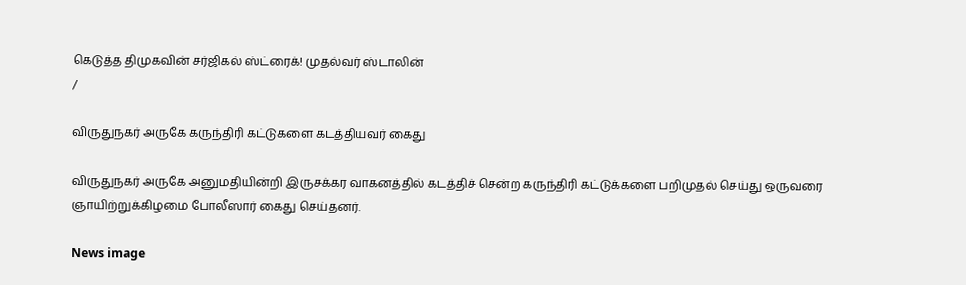கெடுத்த திமுகவின் சர்ஜிகல் ஸ்ட்ரைக்! முதல்வர் ஸ்டாலின்
/

விருதுநகர் அருகே கருந்திரி கட்டுகளை கடத்தியவர் கைது

விருதுநகர் அருகே அனுமதியின்றி இருசக்கர வாகனத்தில் கடத்திச் சென்ற கருந்திரி கட்டுக்களை பறிமுதல் செய்து ஒருவரை ஞாயிற்றுக்கிழமை போலீஸார் கைது செய்தனர்.

News image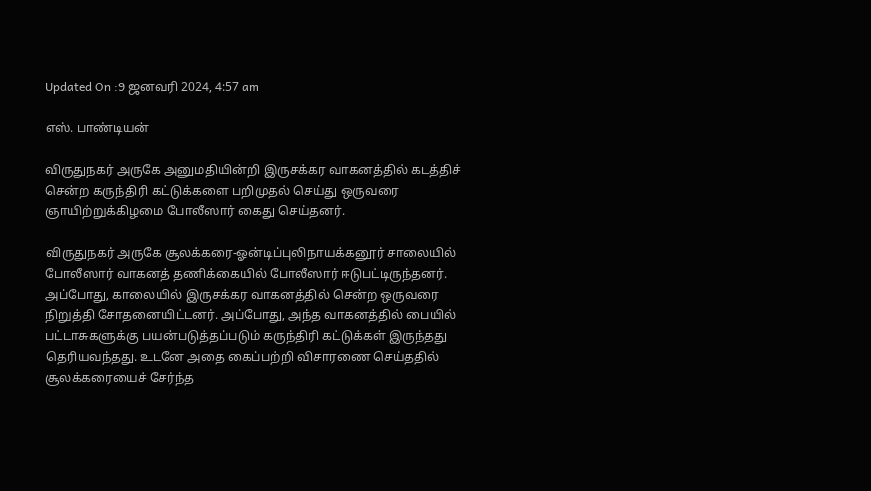Updated On :9 ஜனவரி 2024, 4:57 am

எஸ். பாண்டியன்

விருதுநகர் அருகே அனுமதியின்றி இருசக்கர வாகனத்தில் கடத்திச் சென்ற கருந்திரி கட்டுக்களை பறிமுதல் செய்து ஒருவரை ஞாயிற்றுக்கிழமை போலீஸார் கைது செய்தனர்.

விருதுநகர் அருகே சூலக்கரை-ஓன்டிப்புலிநாயக்கனூர் சாலையில் போலீஸார் வாகனத் தணிக்கையில் போலீஸார் ஈடுபட்டிருந்தனர். அப்போது, காலையில் இருசக்கர வாகனத்தில் சென்ற ஒருவரை நிறுத்தி சோதனையிட்டனர். அப்போது, அந்த வாகனத்தில் பையில் பட்டாசுகளுக்கு பயன்படுத்தப்படும் கருந்திரி கட்டுக்கள் இருந்தது தெரியவந்தது. உடனே அதை கைப்பற்றி விசாரணை செய்ததில் சூலக்கரையைச் சேர்ந்த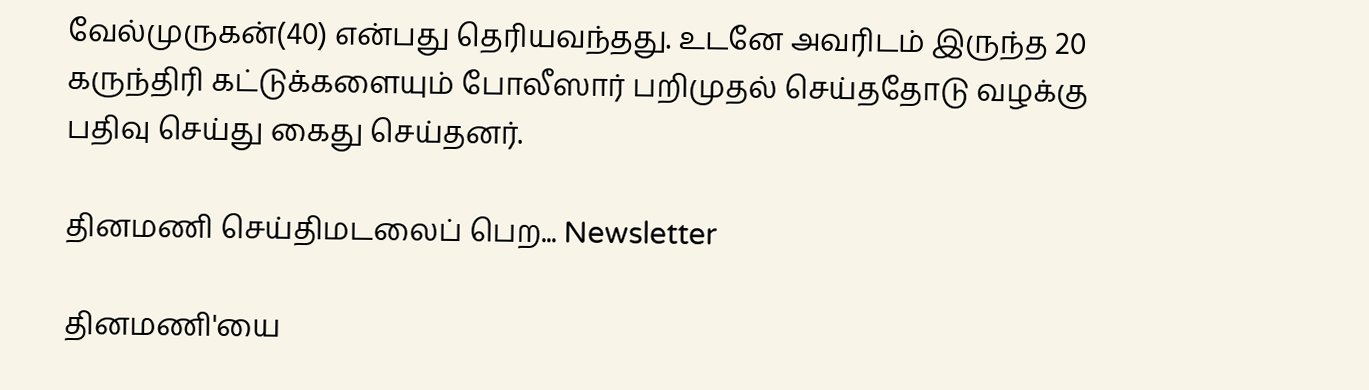வேல்முருகன்(40) என்பது தெரியவந்தது. உடனே அவரிடம் இருந்த 20 கருந்திரி கட்டுக்களையும் போலீஸார் பறிமுதல் செய்ததோடு வழக்கு பதிவு செய்து கைது செய்தனர்.

தினமணி செய்திமடலைப் பெற... Newsletter

தினமணி'யை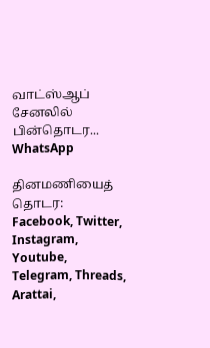வாட்ஸ்ஆப் சேனலில் பின்தொடர... WhatsApp

தினமணியைத் தொடர: Facebook, Twitter, Instagram, Youtube, Telegram, Threads, Arattai,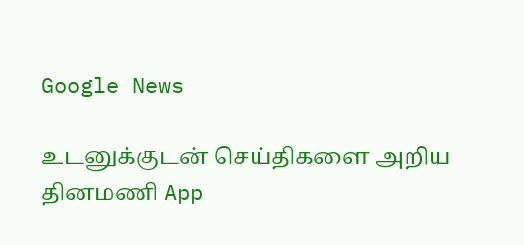Google News

உடனுக்குடன் செய்திகளை அறிய தினமணி App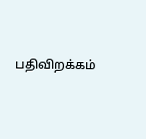பதிவிறக்கம்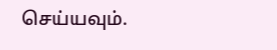செய்யவும்.